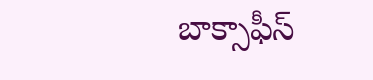బాక్సాఫీస్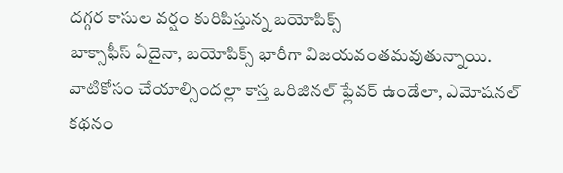దగ్గర కాసుల వర్షం కురిపిస్తున్న బయోపిక్స్
బాక్సాఫీస్ ఏదైనా, బయోపిక్స్ భారీగా విజయవంతమవుతున్నాయి. వాటికోసం చేయాల్సిందల్లా కాస్త ఒరిజినల్ ఫ్లేవర్ ఉండేలా, ఎమోషనల్ కథనం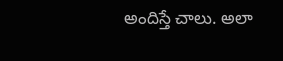అందిస్తే చాలు. అలా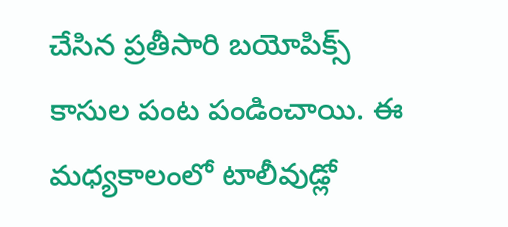చేసిన ప్రతీసారి బయోపిక్స్ కాసుల పంట పండించాయి. ఈ మధ్యకాలంలో టాలీవుడ్లో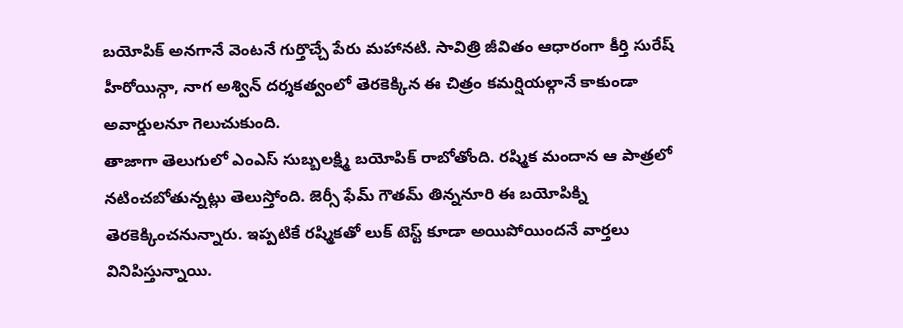బయోపిక్ అనగానే వెంటనే గుర్తొచ్చే పేరు మహానటి. సావిత్రి జీవితం ఆధారంగా కీర్తి సురేష్ హీరోయిన్గా, నాగ అశ్విన్ దర్శకత్వంలో తెరకెక్కిన ఈ చిత్రం కమర్షియల్గానే కాకుండా అవార్డులనూ గెలుచుకుంది.
తాజాగా తెలుగులో ఎంఎస్ సుబ్బలక్ష్మి బయోపిక్ రాబోతోంది. రష్మిక మందాన ఆ పాత్రలో నటించబోతున్నట్లు తెలుస్తోంది. జెర్సీ ఫేమ్ గౌతమ్ తిన్ననూరి ఈ బయోపిక్ని తెరకెక్కించనున్నారు. ఇప్పటికే రష్మికతో లుక్ టెస్ట్ కూడా అయిపోయిందనే వార్తలు వినిపిస్తున్నాయి.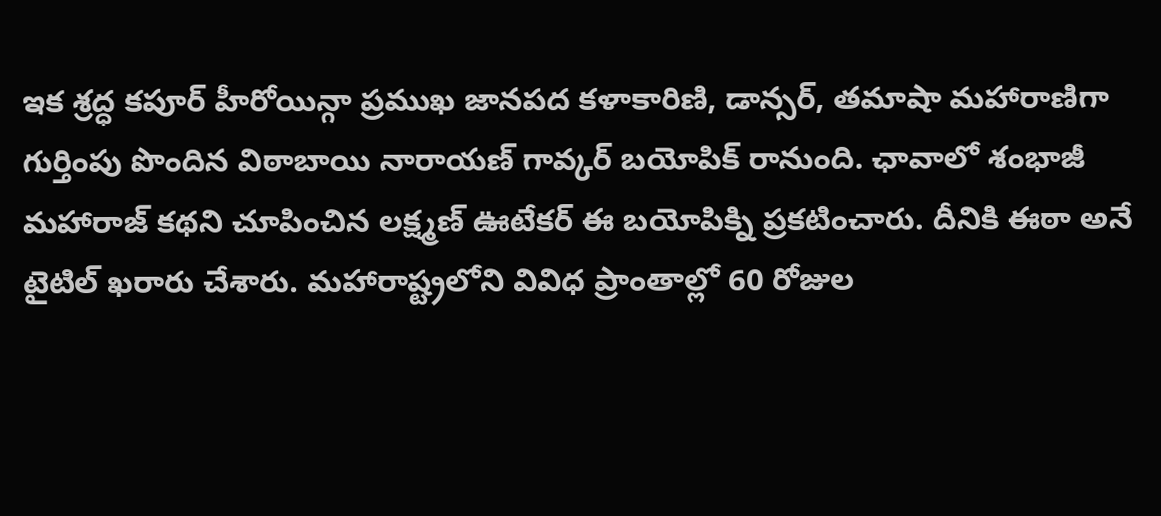ఇక శ్రద్ధ కపూర్ హీరోయిన్గా ప్రముఖ జానపద కళాకారిణి, డాన్సర్, తమాషా మహారాణిగా గుర్తింపు పొందిన విఠాబాయి నారాయణ్ గావ్కర్ బయోపిక్ రానుంది. ఛావాలో శంభాజీ మహారాజ్ కథని చూపించిన లక్ష్మణ్ ఊటేకర్ ఈ బయోపిక్ని ప్రకటించారు. దీనికి ఈఠా అనే టైటిల్ ఖరారు చేశారు. మహారాష్ట్రలోని వివిధ ప్రాంతాల్లో 60 రోజుల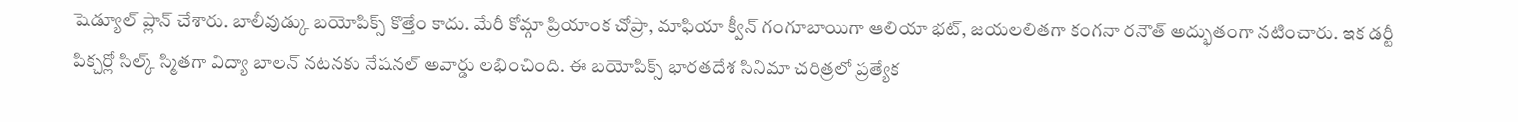షెడ్యూల్ ప్లాన్ చేశారు. బాలీవుడ్కు బయోపిక్స్ కొత్తేం కాదు. మేరీ కోమ్గా ప్రియాంక చోప్రా, మాఫియా క్వీన్ గంగూబాయిగా ఆలియా భట్, జయలలితగా కంగనా రనౌత్ అద్భుతంగా నటించారు. ఇక డర్టీ పిక్చర్లో సిల్క్ స్మితగా విద్యా బాలన్ నటనకు నేషనల్ అవార్డు లభించింది. ఈ బయోపిక్స్ భారతదేశ సినిమా చరిత్రలో ప్రత్యేక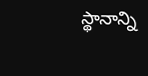స్థానాన్ని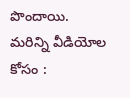పొందాయి.
మరిన్ని వీడియోల కోసం :